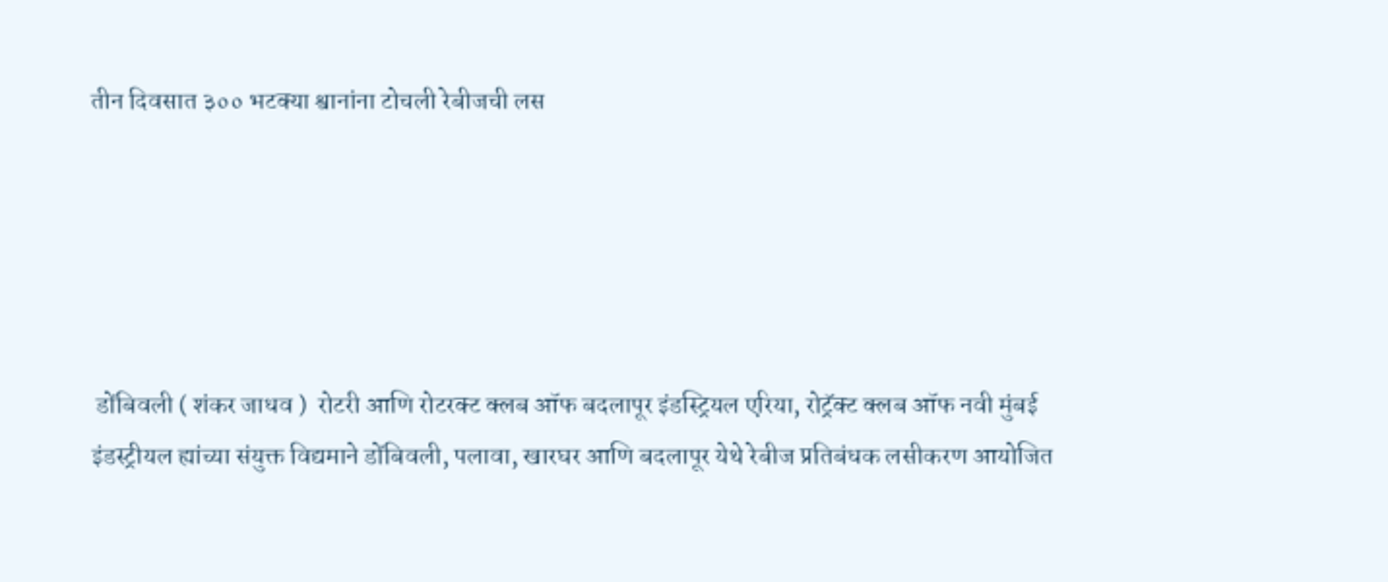तीन दिवसात ३०० भटक्या श्वानांना टोचली रेबीजची लस





 डोंबिवली ( शंकर जाधव )  रोटरी आणि रोटरक्ट क्लब ऑफ बदलापूर इंडस्ट्रियल एरिया, रोट्रॅक्ट क्लब ऑफ नवी मुंबई इंडस्ट्रीयल ह्यांच्या संयुक्त विद्यमाने डोंबिवली, पलावा, खारघर आणि बदलापूर येथे रेबीज प्रतिबंधक लसीकरण आयोजित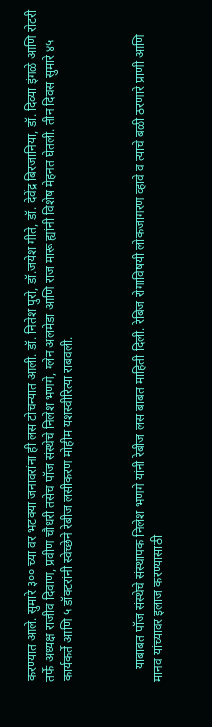करण्यात आले. सुमारे ३०० च्या वर भटक्या जनावरांना ही लस टोचन्यात आली. डॉ. नितेश पुरो, डॉ.जयेश गीते, डॉ. देवेंद्र बिरजानिया, डॉ. दिव्या इंगळे आणि रोटरी तर्फे अध्यक्ष राजीव दिवाण, प्रवीण चौधरी तसेच पॉज संस्थेचे निलेश भणगे, ग्लेन अलमेडा आणि राज मारू ह्यांनी विशेष मेहनत घेतली. तीन दिवस सुमारे ४५ कार्यकर्ते आणि ५ डॉक्टरांनी स्वेच्छेने रेबीज लसीकरण मोहीम यशस्वीरित्या राबवली.



    याबाबत पॉज संस्थेचे संस्थापक निलेश भणगे यांनी रेबीज लस बाबत माहिती दिली. रेबिज रोगाविषयी लोकजागरण व्हावे व त्याचे बळी ठरणारे प्राणी आणि मानव यांच्यावर इलाज करण्यासाठी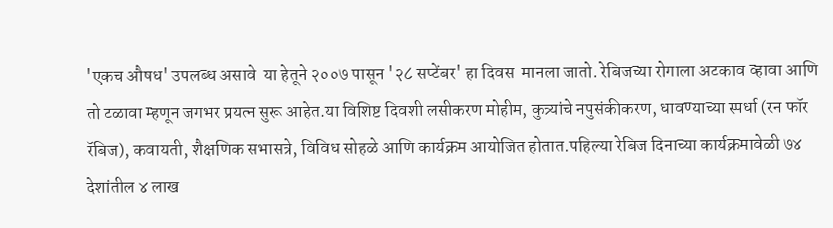'एकच औषध' उपलब्ध असावे  या हेतूने २००७ पासून '२८ सप्टेंबर' हा दिवस  मानला जातो. रेबिजच्या रोगाला अटकाव व्हावा आणि तो टळावा म्हणून जगभर प्रयत्न सुरू आहेत.या विशिष्ट दिवशी लसीकरण मोहीम, कुत्र्यांचे नपुसंकीकरण, धावण्याच्या स्पर्धा (रन फॉर रॅबिज), कवायती, शैक्षणिक सभासत्रे, विविध सोहळे आणि कार्यक्रम आयोजित होतात.पहिल्या रेबिज दिनाच्या कार्यक्रमावेळी ७४ देशांतील ४ लाख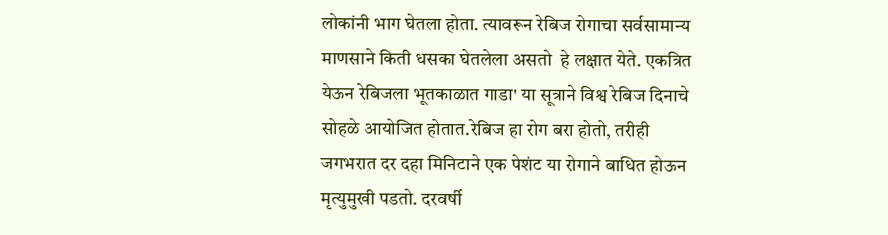लोकांनी भाग घेतला होता. त्यावरून रेबिज रोगाचा सर्वसामान्य माणसाने किती धसका घेतलेला असतो  हे लक्षात येते. एकत्रित येऊन रेबिजला भूतकाळात गाडा' या सूत्राने विश्व रेबिज दिनाचे सोहळे आयोजित होतात.रेबिज हा रोग बरा होतो, तरीही जगभरात दर दहा मिनिटाने एक पेशंट या रोगाने बाधित होऊन मृत्युमुखी पडतो. दरवर्षी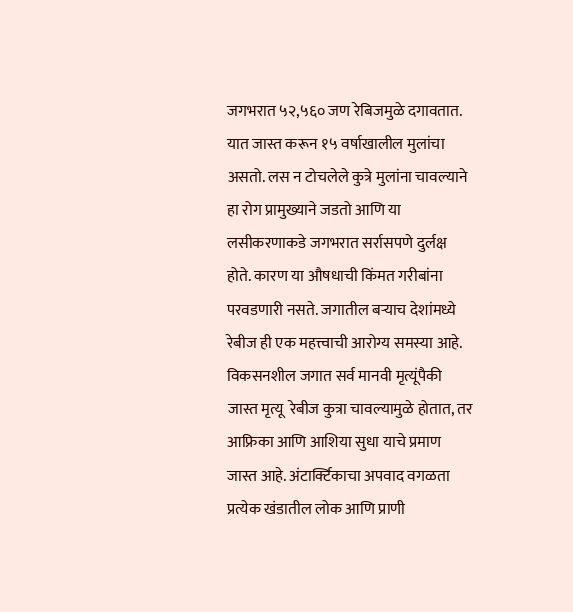जगभरात ५२,५६० जण रेबिजमुळे दगावतात. यात जास्त करून १५ वर्षाखालील मुलांचा असतो. लस न टोचलेले कुत्रे मुलांना चावल्याने हा रोग प्रामुख्याने जडतो आणि या लसीकरणाकडे जगभरात सर्रासपणे दुर्लक्ष होते. कारण या औषधाची किंमत गरीबांना परवडणारी नसते. जगातील बर्‍याच देशांमध्ये रेबीज ही एक महत्त्वाची आरोग्य समस्या आहे. विकसनशील जगात सर्व मानवी मृत्यूंपैकी  जास्त मृत्यू  रेबीज कुत्रा चावल्यामुळे होतात, तर आफ्रिका आणि आशिया सुधा याचे प्रमाण जास्त आहे. अंटार्क्टिकाचा अपवाद वगळता प्रत्येक खंडातील लोक आणि प्राणी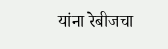यांना रेबीजचा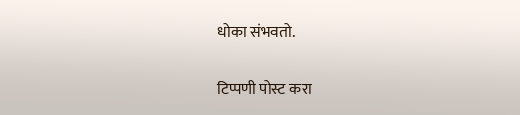धोका संभवतो.

टिप्पणी पोस्ट करा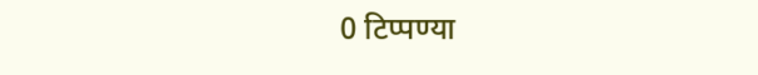0 टिप्पण्या